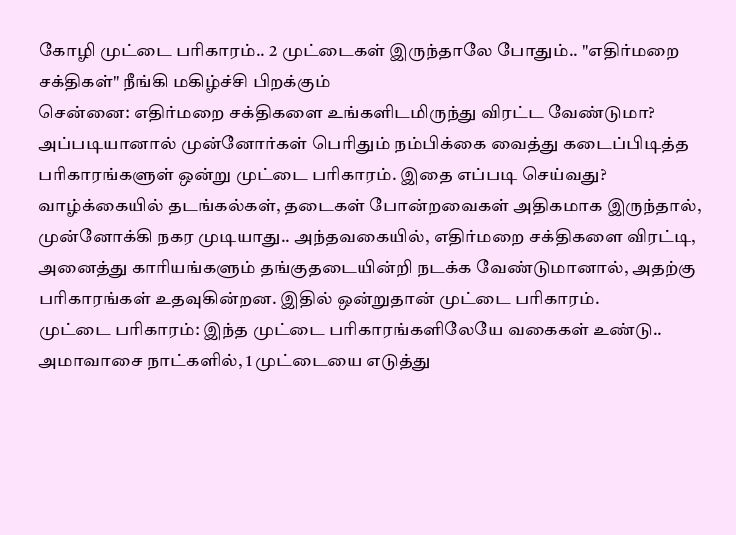கோழி முட்டை பரிகாரம்.. 2 முட்டைகள் இருந்தாலே போதும்.. "எதிர்மறை சக்திகள்" நீங்கி மகிழ்ச்சி பிறக்கும்
சென்னை: எதிர்மறை சக்திகளை உங்களிடமிருந்து விரட்ட வேண்டுமா? அப்படியானால் முன்னோர்கள் பெரிதும் நம்பிக்கை வைத்து கடைப்பிடித்த பரிகாரங்களுள் ஒன்று முட்டை பரிகாரம். இதை எப்படி செய்வது?
வாழ்க்கையில் தடங்கல்கள், தடைகள் போன்றவைகள் அதிகமாக இருந்தால், முன்னோக்கி நகர முடியாது.. அந்தவகையில், எதிர்மறை சக்திகளை விரட்டி, அனைத்து காரியங்களும் தங்குதடையின்றி நடக்க வேண்டுமானால், அதற்கு பரிகாரங்கள் உதவுகின்றன. இதில் ஒன்றுதான் முட்டை பரிகாரம்.
முட்டை பரிகாரம்: இந்த முட்டை பரிகாரங்களிலேயே வகைகள் உண்டு.. அமாவாசை நாட்களில், 1 முட்டையை எடுத்து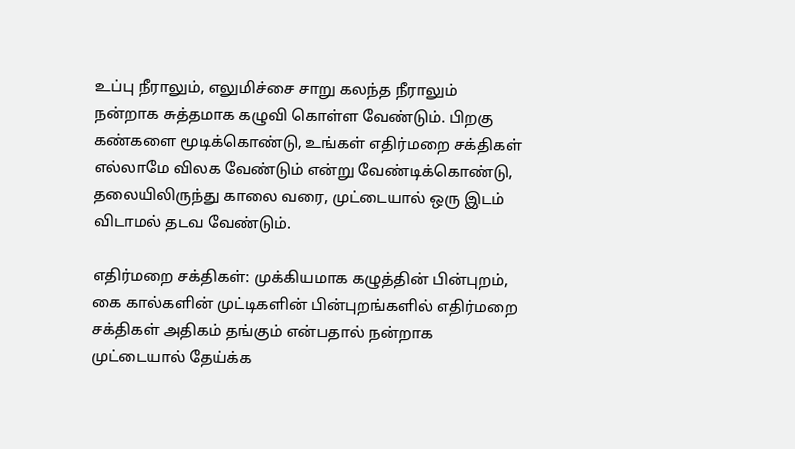உப்பு நீராலும், எலுமிச்சை சாறு கலந்த நீராலும் நன்றாக சுத்தமாக கழுவி கொள்ள வேண்டும். பிறகு கண்களை மூடிக்கொண்டு, உங்கள் எதிர்மறை சக்திகள் எல்லாமே விலக வேண்டும் என்று வேண்டிக்கொண்டு, தலையிலிருந்து காலை வரை, முட்டையால் ஒரு இடம் விடாமல் தடவ வேண்டும்.

எதிர்மறை சக்திகள்: முக்கியமாக கழுத்தின் பின்புறம், கை கால்களின் முட்டிகளின் பின்புறங்களில் எதிர்மறை சக்திகள் அதிகம் தங்கும் என்பதால் நன்றாக முட்டையால் தேய்க்க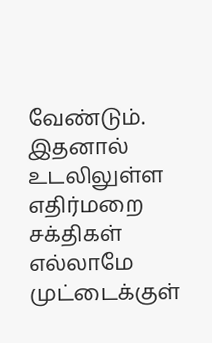வேண்டும். இதனால் உடலிலுள்ள எதிர்மறை சக்திகள் எல்லாமே முட்டைக்குள்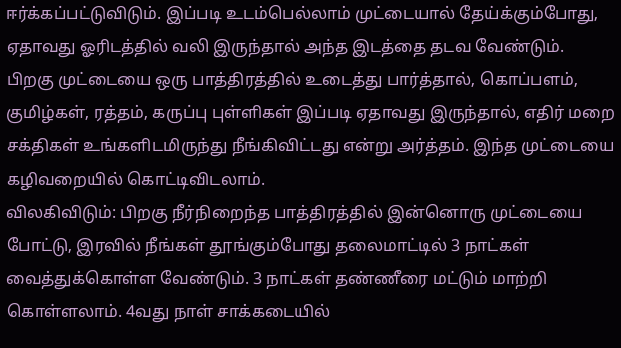ஈர்க்கப்பட்டுவிடும். இப்படி உடம்பெல்லாம் முட்டையால் தேய்க்கும்போது, ஏதாவது ஓரிடத்தில் வலி இருந்தால் அந்த இடத்தை தடவ வேண்டும்.
பிறகு முட்டையை ஒரு பாத்திரத்தில் உடைத்து பார்த்தால், கொப்பளம், குமிழ்கள், ரத்தம், கருப்பு புள்ளிகள் இப்படி ஏதாவது இருந்தால், எதிர் மறை சக்திகள் உங்களிடமிருந்து நீங்கிவிட்டது என்று அர்த்தம். இந்த முட்டையை கழிவறையில் கொட்டிவிடலாம்.
விலகிவிடும்: பிறகு நீர்நிறைந்த பாத்திரத்தில் இன்னொரு முட்டையை போட்டு, இரவில் நீங்கள் தூங்கும்போது தலைமாட்டில் 3 நாட்கள் வைத்துக்கொள்ள வேண்டும். 3 நாட்கள் தண்ணீரை மட்டும் மாற்றி கொள்ளலாம். 4வது நாள் சாக்கடையில்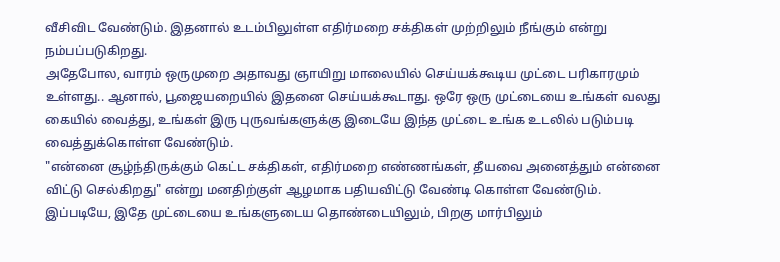வீசிவிட வேண்டும். இதனால் உடம்பிலுள்ள எதிர்மறை சக்திகள் முற்றிலும் நீங்கும் என்று நம்பப்படுகிறது.
அதேபோல, வாரம் ஒருமுறை அதாவது ஞாயிறு மாலையில் செய்யக்கூடிய முட்டை பரிகாரமும் உள்ளது.. ஆனால், பூஜையறையில் இதனை செய்யக்கூடாது. ஒரே ஒரு முட்டையை உங்கள் வலது கையில் வைத்து, உங்கள் இரு புருவங்களுக்கு இடையே இந்த முட்டை உங்க உடலில் படும்படி வைத்துக்கொள்ள வேண்டும்.
"என்னை சூழ்ந்திருக்கும் கெட்ட சக்திகள், எதிர்மறை எண்ணங்கள், தீயவை அனைத்தும் என்னை விட்டு செல்கிறது" என்று மனதிற்குள் ஆழமாக பதியவிட்டு வேண்டி கொள்ள வேண்டும். இப்படியே, இதே முட்டையை உங்களுடைய தொண்டையிலும், பிறகு மார்பிலும்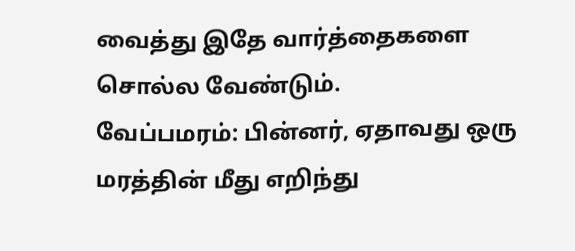வைத்து இதே வார்த்தைகளை சொல்ல வேண்டும்.
வேப்பமரம்: பின்னர், ஏதாவது ஒரு மரத்தின் மீது எறிந்து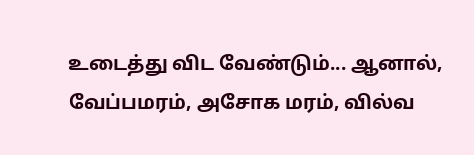உடைத்து விட வேண்டும்... ஆனால், வேப்பமரம், அசோக மரம், வில்வ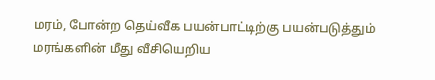மரம், போன்ற தெய்வீக பயன்பாட்டிற்கு பயன்படுத்தும் மரங்களின் மீது வீசியெறிய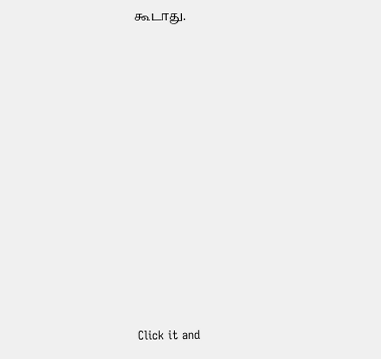கூடாது.












Click it and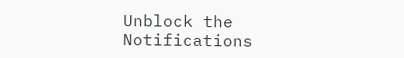Unblock the Notifications